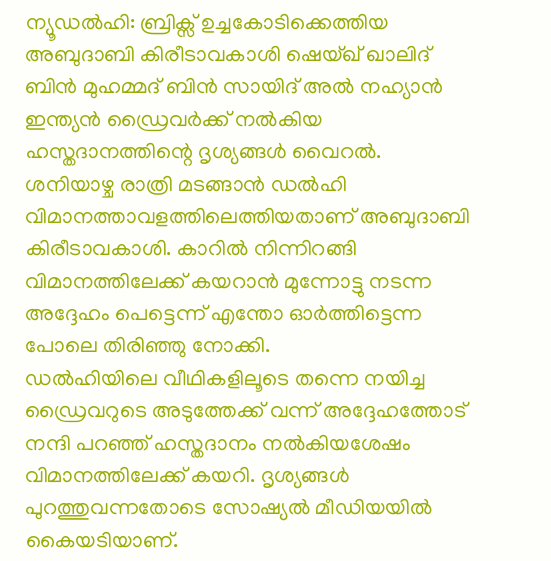ന്യൂഡൽഹി: ബ്രിക്സ് ഉച്ചകോടിക്കെത്തിയ അബുദാബി കിരീടാവകാശി ഷെയ്ഖ് ഖാലിദ് ബിൻ മുഹമ്മദ് ബിൻ സായിദ് അൽ നഹ്യാൻ ഇന്ത്യൻ ഡ്രൈവർക്ക് നൽകിയ ഹസ്തദാനത്തിന്റെ ദൃശ്യങ്ങൾ വൈറൽ. ശനിയാഴ്ച രാത്രി മടങ്ങാൻ ഡൽഹി വിമാനത്താവളത്തിലെത്തിയതാണ് അബുദാബി കിരീടാവകാശി. കാറിൽ നിന്നിറങ്ങി വിമാനത്തിലേക്ക് കയറാൻ മുന്നോട്ടു നടന്ന അദ്ദേഹം പെട്ടെന്ന് എന്തോ ഓർത്തിട്ടെന്ന പോലെ തിരിഞ്ഞു നോക്കി.
ഡൽഹിയിലെ വീഥികളിലൂടെ തന്നെ നയിച്ച ഡ്രൈവറുടെ അടുത്തേക്ക് വന്ന് അദ്ദേഹത്തോട് നന്ദി പറഞ്ഞ് ഹസ്തദാനം നൽകിയശേഷം വിമാനത്തിലേക്ക് കയറി. ദൃശ്യങ്ങൾ പുറത്തുവന്നതോടെ സോഷ്യൽ മീഡിയയിൽ കൈയടിയാണ്.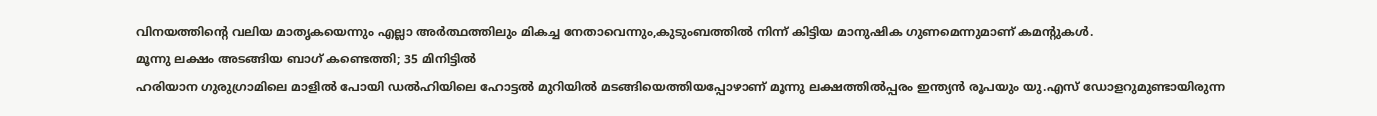വിനയത്തിന്റെ വലിയ മാതൃകയെന്നും എല്ലാ അർത്ഥത്തിലും മികച്ച നേതാവെന്നും,കുടുംബത്തിൽ നിന്ന് കിട്ടിയ മാനുഷിക ഗുണമെന്നുമാണ് കമന്റുകൾ.
മൂന്നു ലക്ഷം അടങ്ങിയ ബാഗ് കണ്ടെത്തി; 35 മിനിട്ടിൽ
ഹരിയാന ഗുരുഗ്രാമിലെ മാളിൽ പോയി ഡൽഹിയിലെ ഹോട്ടൽ മുറിയിൽ മടങ്ങിയെത്തിയപ്പോഴാണ് മൂന്നു ലക്ഷത്തിൽപ്പരം ഇന്ത്യൻ രൂപയും യു.എസ് ഡോളറുമുണ്ടായിരുന്ന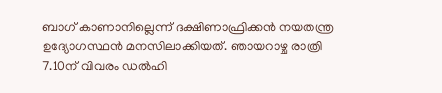ബാഗ് കാണാനില്ലെന്ന് ദക്ഷിണാഫ്രിക്കൻ നയതന്ത്ര ഉദ്യോഗസ്ഥൻ മനസിലാക്കിയത്. ഞായറാഴ്ച രാത്രി 7.10ന് വിവരം ഡൽഹി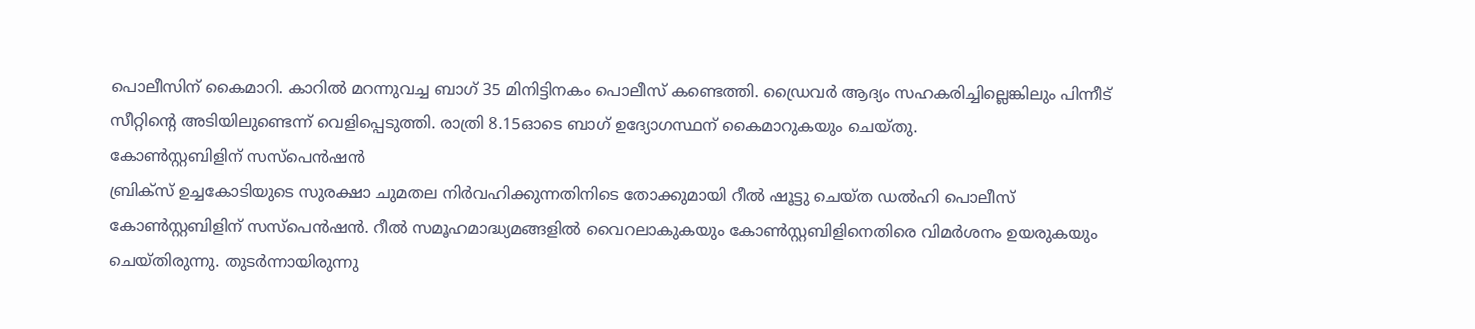പൊലീസിന് കൈമാറി. കാറിൽ മറന്നുവച്ച ബാഗ് 35 മിനിട്ടിനകം പൊലീസ് കണ്ടെത്തി. ഡ്രൈവർ ആദ്യം സഹകരിച്ചില്ലെങ്കിലും പിന്നീട് സീറ്റിന്റെ അടിയിലുണ്ടെന്ന് വെളിപ്പെടുത്തി. രാത്രി 8.15ഓടെ ബാഗ് ഉദ്യോഗസ്ഥന് കൈമാറുകയും ചെയ്തു.
കോൺസ്റ്റബിളിന് സസ്പെൻഷൻ
ബ്രിക്സ് ഉച്ചകോടിയുടെ സുരക്ഷാ ചുമതല നിർവഹിക്കുന്നതിനിടെ തോക്കുമായി റീൽ ഷൂട്ടു ചെയ്ത ഡൽഹി പൊലീസ് കോൺസ്റ്റബിളിന് സസ്പെൻഷൻ. റീൽ സമൂഹമാദ്ധ്യമങ്ങളിൽ വൈറലാകുകയും കോൺസ്റ്റബിളിനെതിരെ വിമർശനം ഉയരുകയും ചെയ്തിരുന്നു. തുടർന്നായിരുന്നു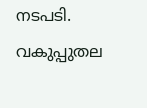നടപടി. വകുപ്പുതല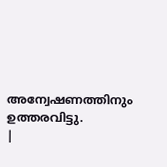അന്വേഷണത്തിനും ഉത്തരവിട്ടു.
|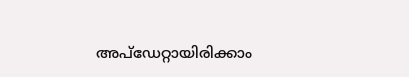അപ്ഡേറ്റായിരിക്കാം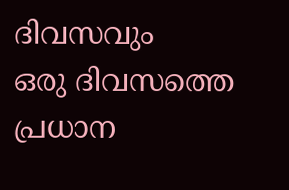ദിവസവും
ഒരു ദിവസത്തെ പ്രധാന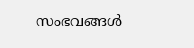സംഭവങ്ങൾ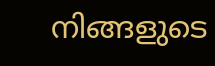നിങ്ങളുടെ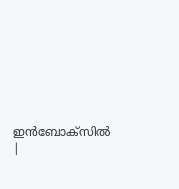ഇൻബോക്സിൽ |